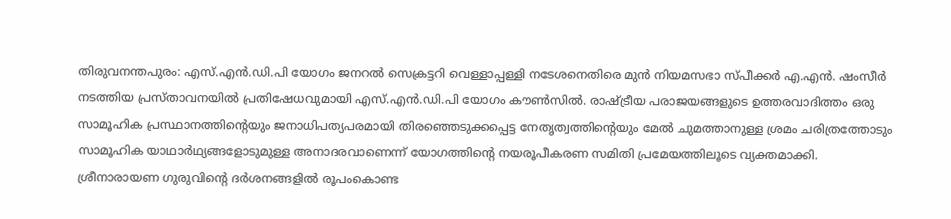തിരുവനന്തപുരം: എസ്.എൻ.ഡി.പി യോഗം ജനറൽ സെക്രട്ടറി വെള്ളാപ്പള്ളി നടേശനെതിരെ മുൻ നിയമസഭാ സ്പീക്കർ എ.എൻ. ഷംസീർ നടത്തിയ പ്രസ്താവനയിൽ പ്രതിഷേധവുമായി എസ്.എൻ.ഡി.പി യോഗം കൗൺസിൽ. രാഷ്ട്രീയ പരാജയങ്ങളുടെ ഉത്തരവാദിത്തം ഒരു സാമൂഹിക പ്രസ്ഥാനത്തിന്റെയും ജനാധിപത്യപരമായി തിരഞ്ഞെടുക്കപ്പെട്ട നേതൃത്വത്തിന്റെയും മേൽ ചുമത്താനുള്ള ശ്രമം ചരിത്രത്തോടും സാമൂഹിക യാഥാർഥ്യങ്ങളോടുമുള്ള അനാദരവാണെന്ന് യോഗത്തിന്റെ നയരൂപീകരണ സമിതി പ്രമേയത്തിലൂടെ വ്യക്തമാക്കി.
ശ്രീനാരായണ ഗുരുവിന്റെ ദർശനങ്ങളിൽ രൂപംകൊണ്ട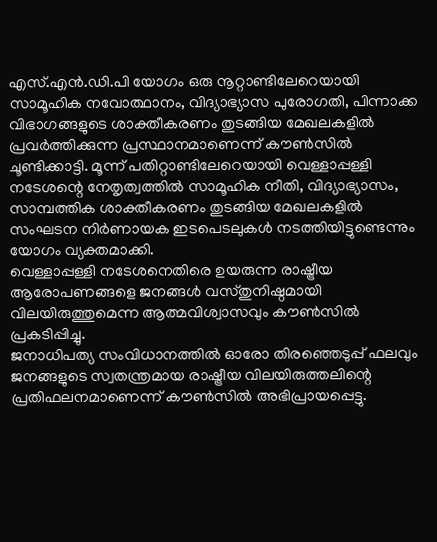എസ്.എൻ.ഡി.പി യോഗം ഒരു നൂറ്റാണ്ടിലേറെയായി സാമൂഹിക നവോത്ഥാനം, വിദ്യാഭ്യാസ പുരോഗതി, പിന്നാക്ക വിഭാഗങ്ങളുടെ ശാക്തീകരണം തുടങ്ങിയ മേഖലകളിൽ പ്രവർത്തിക്കുന്ന പ്രസ്ഥാനമാണെന്ന് കൗൺസിൽ ചൂണ്ടിക്കാട്ടി. മൂന്ന് പതിറ്റാണ്ടിലേറെയായി വെള്ളാപ്പള്ളി നടേശന്റെ നേതൃത്വത്തിൽ സാമൂഹിക നീതി, വിദ്യാഭ്യാസം, സാമ്പത്തിക ശാക്തീകരണം തുടങ്ങിയ മേഖലകളിൽ സംഘടന നിർണായക ഇടപെടലുകൾ നടത്തിയിട്ടുണ്ടെന്നും യോഗം വ്യക്തമാക്കി.
വെള്ളാപ്പള്ളി നടേശനെതിരെ ഉയരുന്ന രാഷ്ട്രീയ ആരോപണങ്ങളെ ജനങ്ങൾ വസ്തുനിഷ്ഠമായി വിലയിരുത്തുമെന്ന ആത്മവിശ്വാസവും കൗൺസിൽ പ്രകടിപ്പിച്ചു.
ജനാധിപത്യ സംവിധാനത്തിൽ ഓരോ തിരഞ്ഞെടുപ്പ് ഫലവും ജനങ്ങളുടെ സ്വതന്ത്രമായ രാഷ്ട്രീയ വിലയിരുത്തലിന്റെ പ്രതിഫലനമാണെന്ന് കൗൺസിൽ അഭിപ്രായപ്പെട്ടു.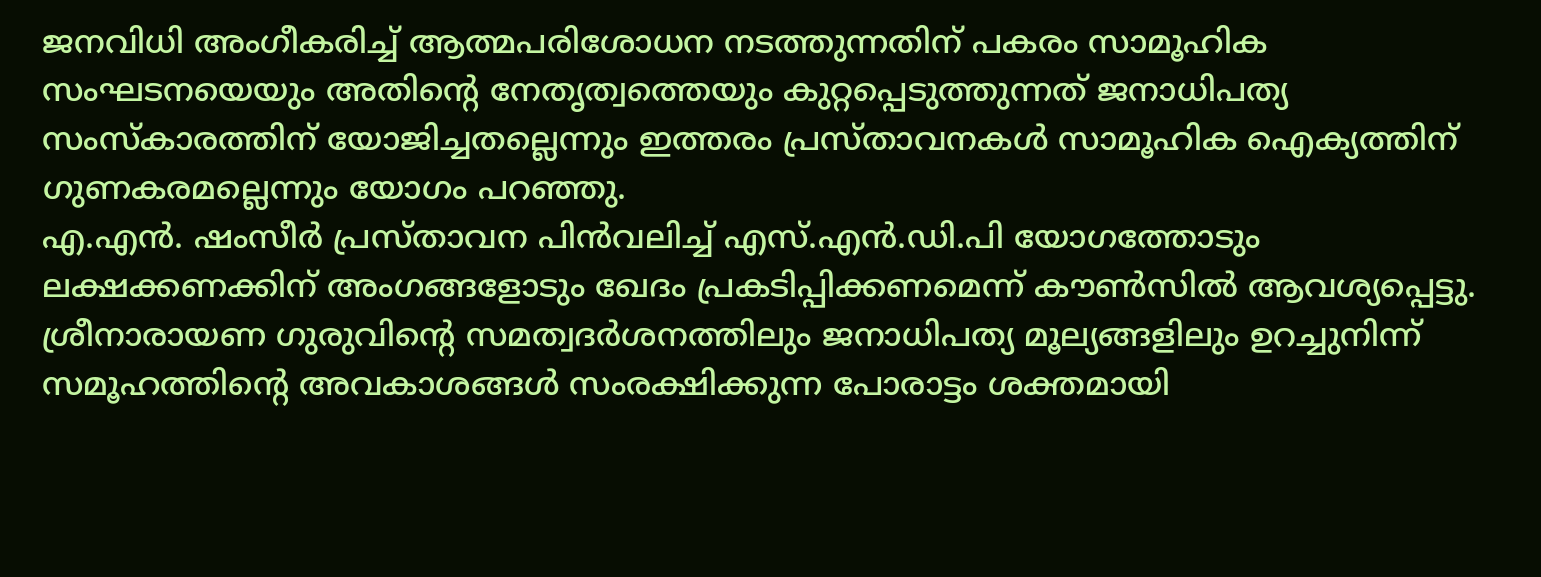ജനവിധി അംഗീകരിച്ച് ആത്മപരിശോധന നടത്തുന്നതിന് പകരം സാമൂഹിക സംഘടനയെയും അതിന്റെ നേതൃത്വത്തെയും കുറ്റപ്പെടുത്തുന്നത് ജനാധിപത്യ സംസ്കാരത്തിന് യോജിച്ചതല്ലെന്നും ഇത്തരം പ്രസ്താവനകൾ സാമൂഹിക ഐക്യത്തിന് ഗുണകരമല്ലെന്നും യോഗം പറഞ്ഞു.
എ.എൻ. ഷംസീർ പ്രസ്താവന പിൻവലിച്ച് എസ്.എൻ.ഡി.പി യോഗത്തോടും ലക്ഷക്കണക്കിന് അംഗങ്ങളോടും ഖേദം പ്രകടിപ്പിക്കണമെന്ന് കൗൺസിൽ ആവശ്യപ്പെട്ടു. ശ്രീനാരായണ ഗുരുവിന്റെ സമത്വദർശനത്തിലും ജനാധിപത്യ മൂല്യങ്ങളിലും ഉറച്ചുനിന്ന് സമൂഹത്തിന്റെ അവകാശങ്ങൾ സംരക്ഷിക്കുന്ന പോരാട്ടം ശക്തമായി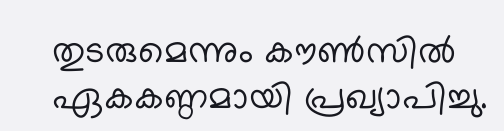തുടരുമെന്നും കൗൺസിൽ ഏകകണ്ഠമായി പ്രഖ്യാപിച്ചു.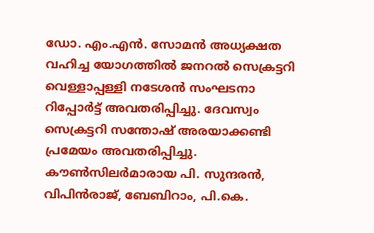ഡോ. എം.എൻ. സോമൻ അധ്യക്ഷത വഹിച്ച യോഗത്തിൽ ജനറൽ സെക്രട്ടറി വെള്ളാപ്പള്ളി നടേശൻ സംഘടനാ റിപ്പോർട്ട് അവതരിപ്പിച്ചു. ദേവസ്വം സെക്രട്ടറി സന്തോഷ് അരയാക്കണ്ടി പ്രമേയം അവതരിപ്പിച്ചു. കൗൺസിലർമാരായ പി. സുന്ദരൻ, വിപിൻരാജ്, ബേബിറാം, പി.കെ.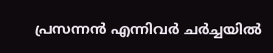പ്രസന്നൻ എന്നിവർ ചർച്ചയിൽ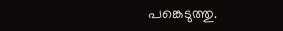പങ്കെടുത്തു.